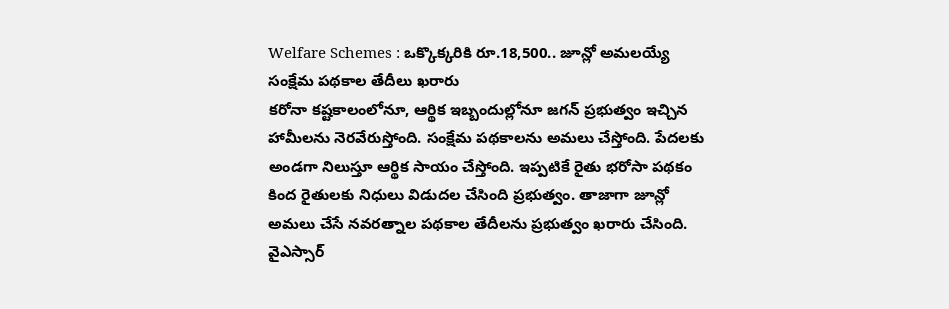Welfare Schemes : ఒక్కొక్కరికి రూ.18,500.. జూన్లో అమలయ్యే సంక్షేమ పథకాల తేదీలు ఖరారు
కరోనా కష్టకాలంలోనూ, ఆర్థిక ఇబ్బందుల్లోనూ జగన్ ప్రభుత్వం ఇచ్చిన హామీలను నెరవేరుస్తోంది. సంక్షేమ పథకాలను అమలు చేస్తోంది. పేదలకు అండగా నిలుస్తూ ఆర్థిక సాయం చేస్తోంది. ఇప్పటికే రైతు భరోసా పథకం కింద రైతులకు నిధులు విడుదల చేసింది ప్రభుత్వం. తాజాగా జూన్లో అమలు చేసే నవరత్నాల పథకాల తేదీలను ప్రభుత్వం ఖరారు చేసింది. వైఎస్సార్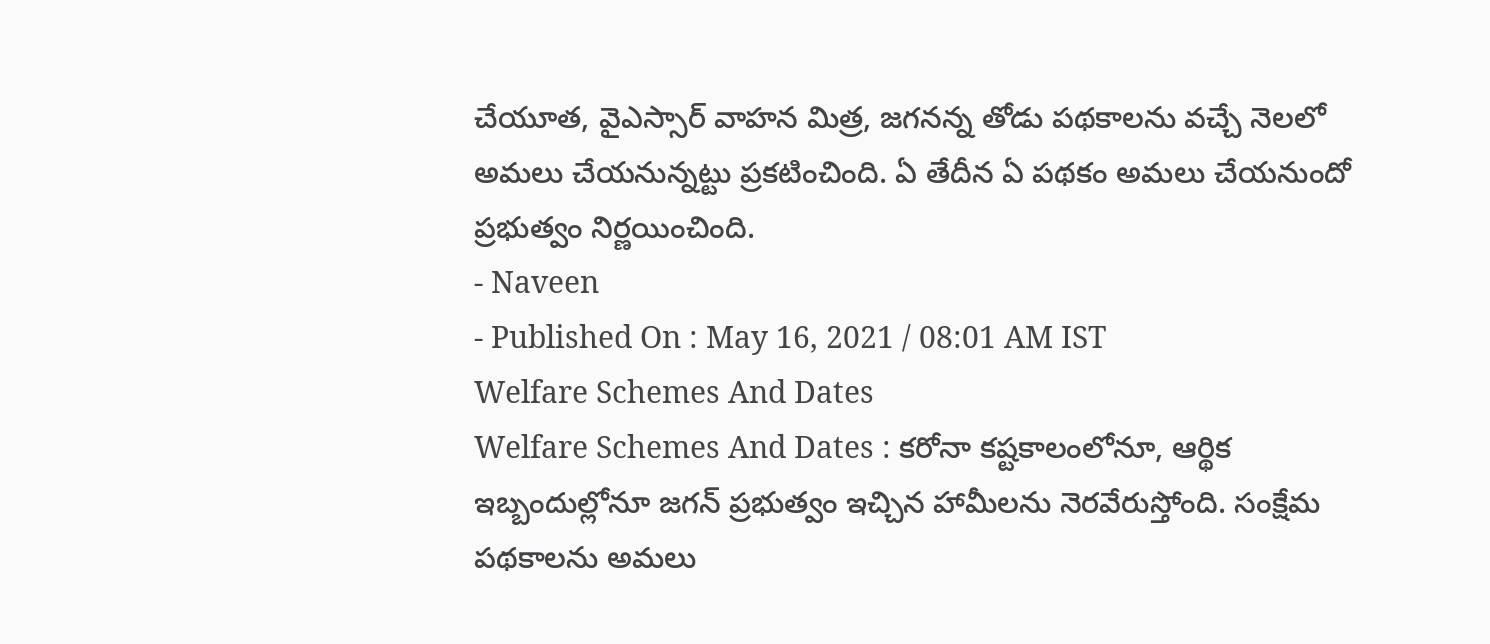చేయూత, వైఎస్సార్ వాహన మిత్ర, జగనన్న తోడు పథకాలను వచ్చే నెలలో అమలు చేయనున్నట్టు ప్రకటించింది. ఏ తేదీన ఏ పథకం అమలు చేయనుందో ప్రభుత్వం నిర్ణయించింది.
- Naveen
- Published On : May 16, 2021 / 08:01 AM IST
Welfare Schemes And Dates
Welfare Schemes And Dates : కరోనా కష్టకాలంలోనూ, ఆర్థిక ఇబ్బందుల్లోనూ జగన్ ప్రభుత్వం ఇచ్చిన హామీలను నెరవేరుస్తోంది. సంక్షేమ పథకాలను అమలు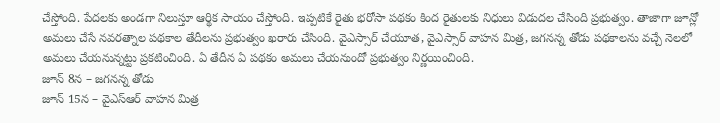చేస్తోంది. పేదలకు అండగా నిలుస్తూ ఆర్థిక సాయం చేస్తోంది. ఇప్పటికే రైతు భరోసా పథకం కింద రైతులకు నిధులు విడుదల చేసింది ప్రభుత్వం. తాజాగా జూన్లో అమలు చేసే నవరత్నాల పథకాల తేదీలను ప్రభుత్వం ఖరారు చేసింది. వైఎస్సార్ చేయూత, వైఎస్సార్ వాహన మిత్ర, జగనన్న తోడు పథకాలను వచ్చే నెలలో అమలు చేయనున్నట్టు ప్రకటించింది. ఏ తేదీన ఏ పథకం అమలు చేయనుందో ప్రభుత్వం నిర్ణయించింది.
జూన్ 8న – జగనన్న తోడు
జూన్ 15న – వైఎస్ఆర్ వాహన మిత్ర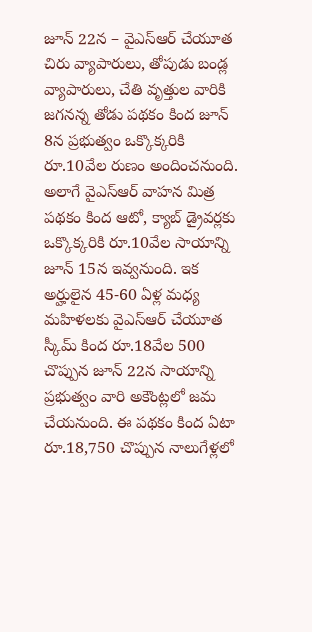జూన్ 22న – వైఎస్ఆర్ చేయూత
చిరు వ్యాపారులు, తోపుడు బండ్ల వ్యాపారులు, చేతి వృత్తుల వారికి జగనన్న తోడు పథకం కింద జూన్ 8న ప్రభుత్వం ఒక్కొక్కరికి రూ.10వేల రుణం అందించనుంది. అలాగే వైఎస్ఆర్ వాహన మిత్ర పథకం కింద ఆటో, క్యాబ్ డ్రైవర్లకు ఒక్కొక్కరికి రూ.10వేల సాయాన్ని జూన్ 15న ఇవ్వనుంది. ఇక అర్హులైన 45-60 ఏళ్ల మధ్య మహిళలకు వైఎస్ఆర్ చేయూత స్కీమ్ కింద రూ.18వేల 500 చొప్పున జూన్ 22న సాయాన్ని ప్రభుత్వం వారి అకౌంట్లలో జమ చేయనుంది. ఈ పథకం కింద ఏటా రూ.18,750 చొప్పున నాలుగేళ్లలో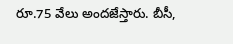రూ.75 వేలు అందజేస్తారు. బీసీ,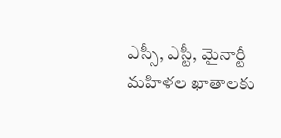ఎస్సీ, ఎస్టీ, మైనార్టీ మహిళల ఖాతాలకు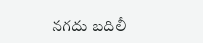నగదు బదిలీ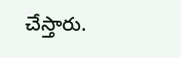చేస్తారు.